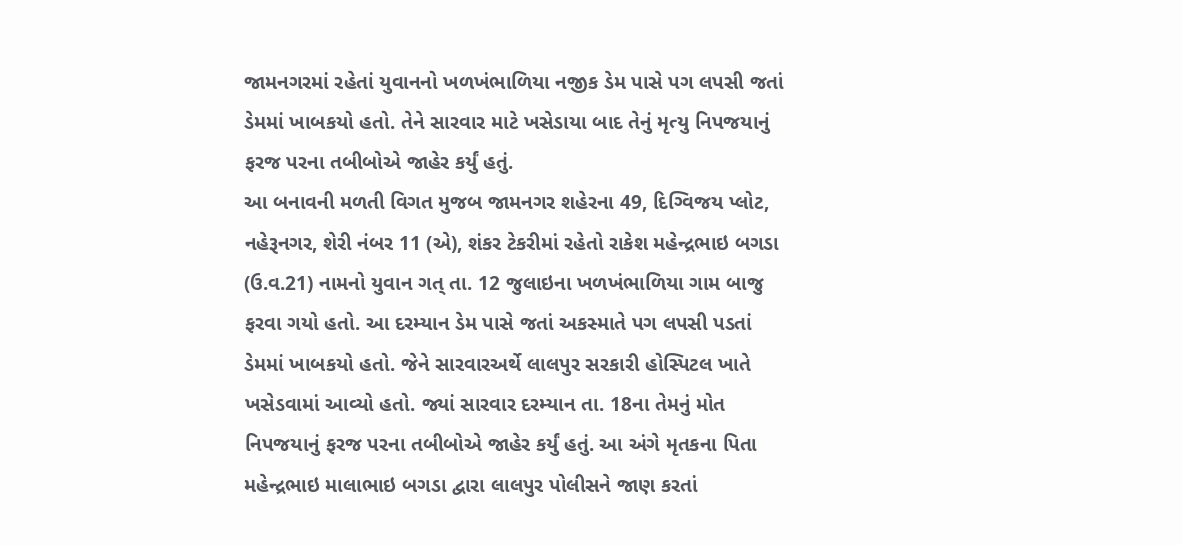જામનગરમાં રહેતાં યુવાનનો ખળખંભાળિયા નજીક ડેમ પાસે પગ લપસી જતાં ડેમમાં ખાબકયો હતો. તેને સારવાર માટે ખસેડાયા બાદ તેનું મૃત્યુ નિપજયાનું ફરજ પરના તબીબોએ જાહેર કર્યું હતું.
આ બનાવની મળતી વિગત મુજબ જામનગર શહેરના 49, દિગ્વિજય પ્લોટ, નહેરૂનગર, શેરી નંબર 11 (એ), શંકર ટેકરીમાં રહેતો રાકેશ મહેન્દ્રભાઇ બગડા (ઉ.વ.21) નામનો યુવાન ગત્ તા. 12 જુલાઇના ખળખંભાળિયા ગામ બાજુ ફરવા ગયો હતો. આ દરમ્યાન ડેમ પાસે જતાં અકસ્માતે પગ લપસી પડતાં ડેમમાં ખાબકયો હતો. જેને સારવારઅર્થે લાલપુર સરકારી હોસ્પિટલ ખાતે ખસેડવામાં આવ્યો હતો. જ્યાં સારવાર દરમ્યાન તા. 18ના તેમનું મોત નિપજયાનું ફરજ પરના તબીબોએ જાહેર કર્યું હતું. આ અંગે મૃતકના પિતા મહેન્દ્રભાઇ માલાભાઇ બગડા દ્વારા લાલપુર પોલીસને જાણ કરતાં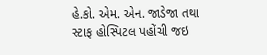હે.કો. એમ. એન. જાડેજા તથા સ્ટાફ હોસ્પિટલ પહોંચી જઇ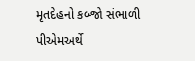મૃતદેહનો કબ્જો સંભાળી પીએમઅર્થે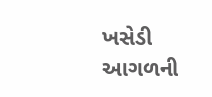ખસેડી આગળની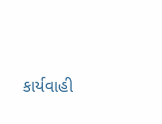કાર્યવાહી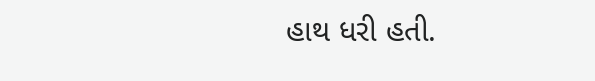હાથ ધરી હતી.